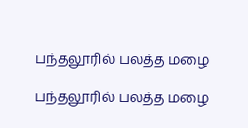பந்தலூரில் பலத்த மழை

பந்தலூரில் பலத்த மழை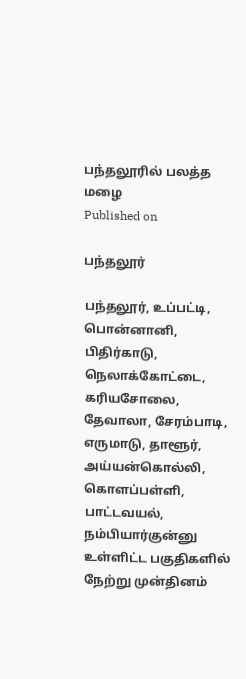பந்தலூரில் பலத்த மழை
Published on

பந்தலூர்

பந்தலூர், உப்பட்டி, பொன்னானி, பிதிர்காடு, நெலாக்கோட்டை, கரியசோலை, தேவாலா, சேரம்பாடி, எருமாடு, தாளூர், அய்யன்கொல்லி, கொளப்பள்ளி, பாட்டவயல், நம்பியார்குன்னு உள்ளிட்ட பகுதிகளில் நேற்று முன்தினம்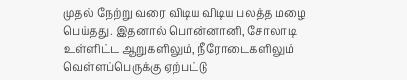முதல் நேற்று வரை விடிய விடிய பலத்த மழை பெய்தது. இதனால் பொன்னானி, சோலாடி உள்ளிட்ட ஆறுகளிலும், நீரோடைகளிலும் வெள்ளப்பெருக்கு ஏற்பட்டு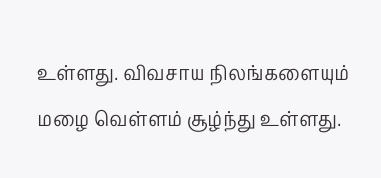உள்ளது. விவசாய நிலங்களையும் மழை வெள்ளம் சூழ்ந்து உள்ளது.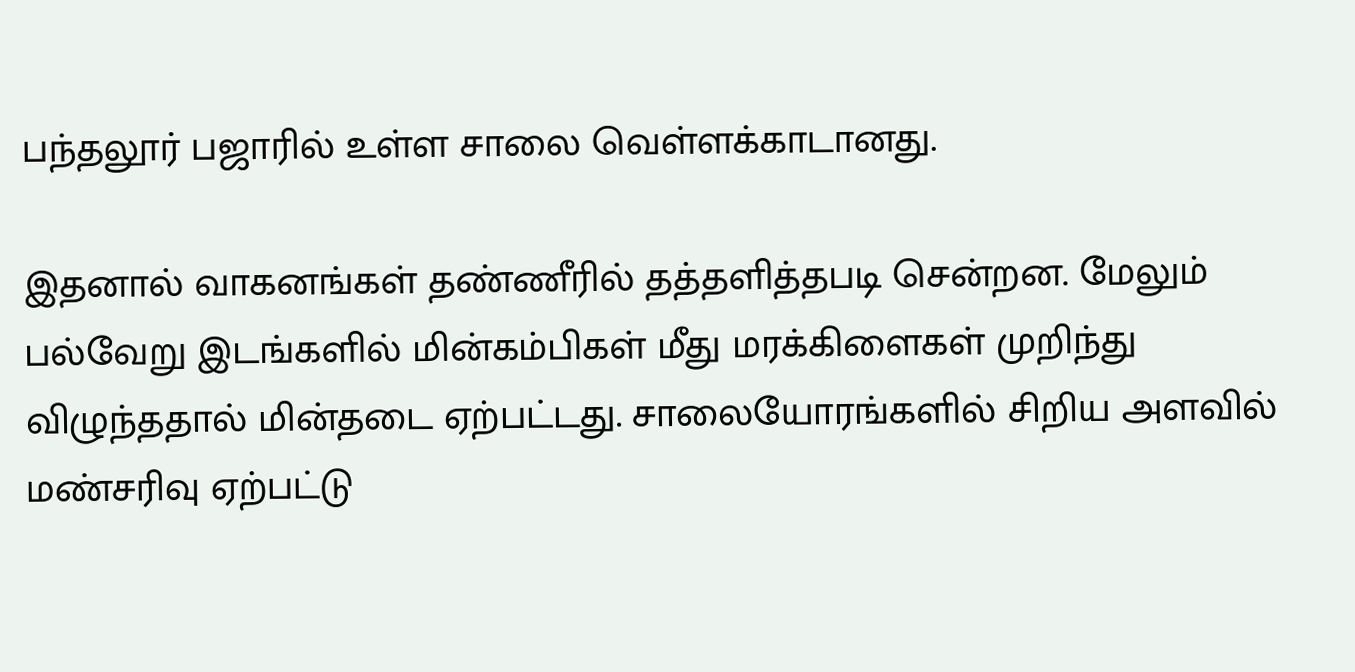பந்தலூர் பஜாரில் உள்ள சாலை வெள்ளக்காடானது.

இதனால் வாகனங்கள் தண்ணீரில் தத்தளித்தபடி சென்றன. மேலும் பல்வேறு இடங்களில் மின்கம்பிகள் மீது மரக்கிளைகள் முறிந்து விழுந்ததால் மின்தடை ஏற்பட்டது. சாலையோரங்களில் சிறிய அளவில் மண்சரிவு ஏற்பட்டு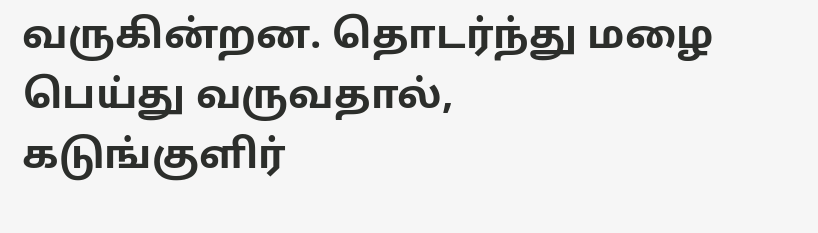வருகின்றன. தொடர்ந்து மழை பெய்து வருவதால், கடுங்குளிர்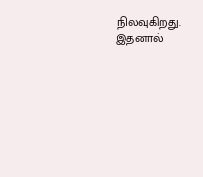நிலவுகிறது. இதனால்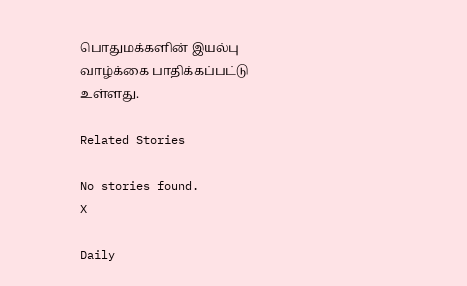பொதுமக்களின் இயல்பு வாழ்க்கை பாதிக்கப்பட்டு உள்ளது.

Related Stories

No stories found.
X

Daily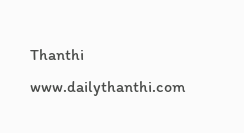Thanthi
www.dailythanthi.com